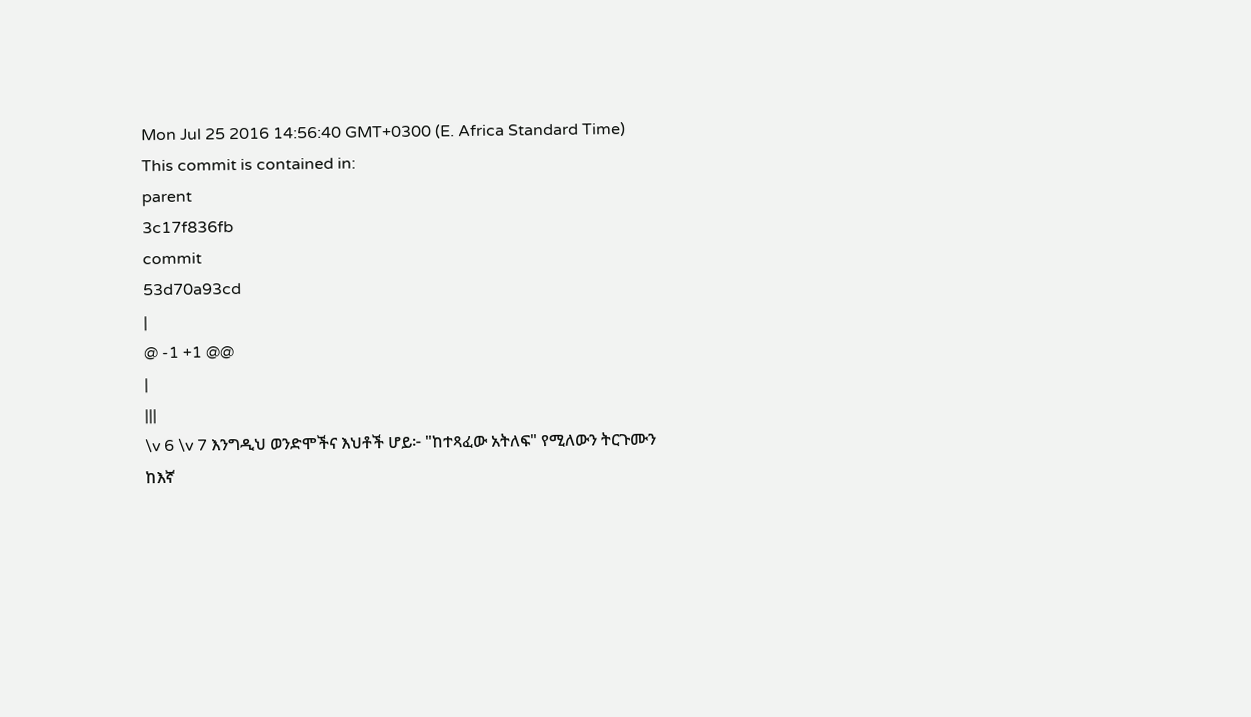Mon Jul 25 2016 14:56:40 GMT+0300 (E. Africa Standard Time)
This commit is contained in:
parent
3c17f836fb
commit
53d70a93cd
|
@ -1 +1 @@
|
|||
\v 6 \v 7 እንግዲህ ወንድሞችና እህቶች ሆይ፦ "ከተጻፈው አትለፍ" የሚለውን ትርጉሙን ከእኛ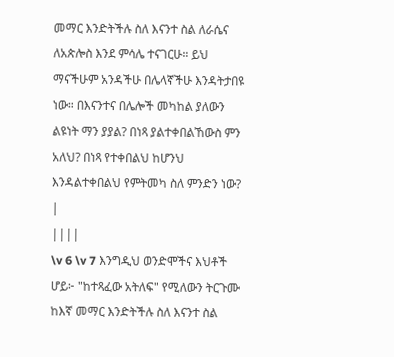መማር እንድትችሉ ስለ እናንተ ስል ለራሴና ለአጵሎስ እንደ ምሳሌ ተናገርሁ። ይህ ማናችሁም አንዳችሁ በሌላኛችሁ እንዳትታበዩ ነው። በእናንተና በሌሎች መካከል ያለውን ልዩነት ማን ያያል? በነጻ ያልተቀበልኸውስ ምን አለህ? በነጻ የተቀበልህ ከሆንህ እንዳልተቀበልህ የምትመካ ስለ ምንድን ነው?
|
||||
\v 6 \v 7 እንግዲህ ወንድሞችና እህቶች ሆይ፦ "ከተጻፈው አትለፍ" የሚለውን ትርጉሙ ከእኛ መማር እንድትችሉ ስለ እናንተ ስል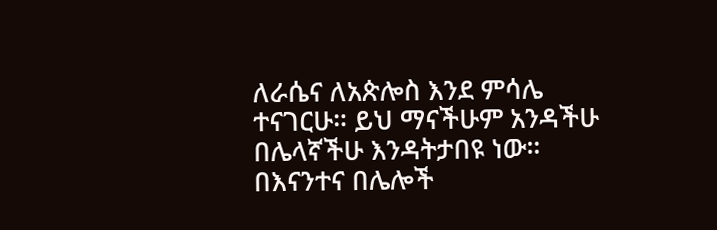ለራሴና ለአጵሎስ እንደ ምሳሌ ተናገርሁ። ይህ ማናችሁም አንዳችሁ በሌላኛችሁ እንዳትታበዩ ነው። በእናንተና በሌሎች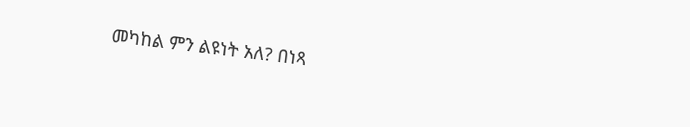መካከል ምን ልዩነት አለ? በነጻ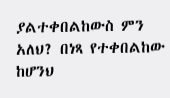ያልተቀበልከውስ ምን አለህ? በነጻ የተቀበልከው ከሆንህ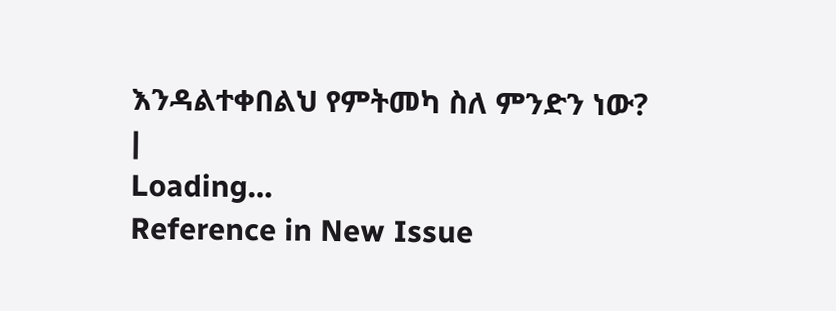እንዳልተቀበልህ የምትመካ ስለ ምንድን ነው?
|
Loading…
Reference in New Issue